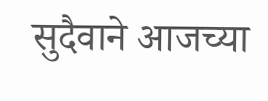सुदैवाने आजच्या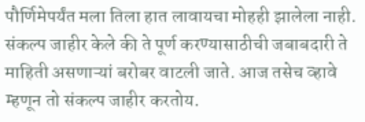पौर्णिमेपर्यंत मला तिला हात लावायचा मोहही झालेला नाही. संकल्प जाहीर केले की ते पूर्ण करण्यासाठीची जबाबदारी ते माहिती असणाऱ्यां बरोबर वाटली जाते. आज तसेच व्हावे म्हणून तो संकल्प जाहीर करतोय.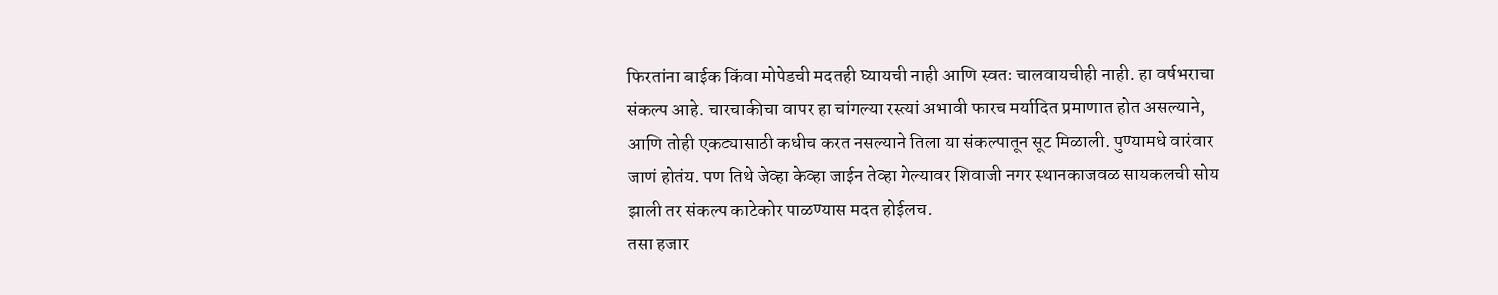फिरतांना बाईक किंवा मोपेडची मदतही घ्यायची नाही आणि स्वतः चालवायचीही नाही. हा वर्षभराचा संकल्प आहे. चारचाकीचा वापर हा चांगल्या रस्त्यां अभावी फारच मर्यादित प्रमाणात होत असल्याने, आणि तोही एकट्यासाठी कधीच करत नसल्याने तिला या संकल्पातून सूट मिळाली. पुण्यामधे वारंवार जाणं होतंय. पण तिथे जेव्हा केव्हा जाईन तेव्हा गेल्यावर शिवाजी नगर स्थानकाजवळ सायकलची सोय झाली तर संकल्प काटेकोर पाळण्यास मदत होईलच.
तसा हजार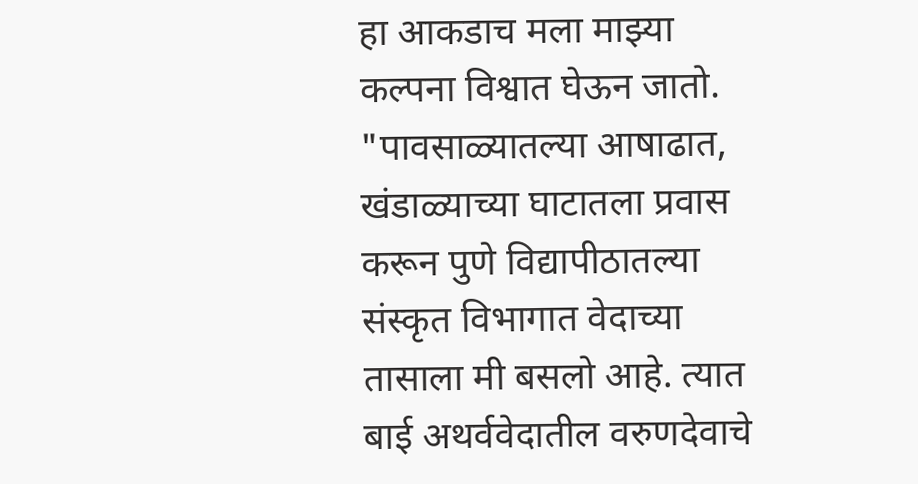हा आकडाच मला माझ्या कल्पना विश्वात घेऊन जातो.
"पावसाळ्यातल्या आषाढात, खंडाळ्याच्या घाटातला प्रवास करून पुणे विद्यापीठातल्या संस्कृत विभागात वेदाच्या तासाला मी बसलो आहे. त्यात बाई अथर्ववेदातील वरुणदेवाचे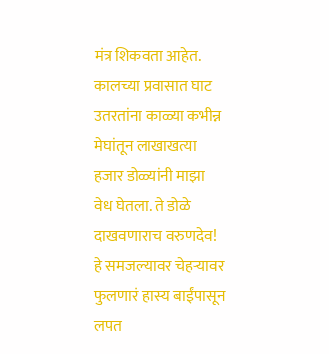मंत्र शिकवता आहेत. कालच्या प्रवासात घाट उतरतांना काळ्या कभीन्न मेघांतून लाखाखत्या हजार डोळ्यांनी माझा वेध घेतला. ते डोळे दाखवणाराच वरुणदेव!
हे समजल्यावर चेहऱ्यावर फुलणारं हास्य बाईंपासून लपत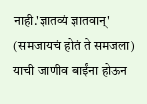नाही.'ज्ञातव्यं ज्ञातवान्' (समजायचं होतं ते समजला) याची जाणीव बाईंना होऊन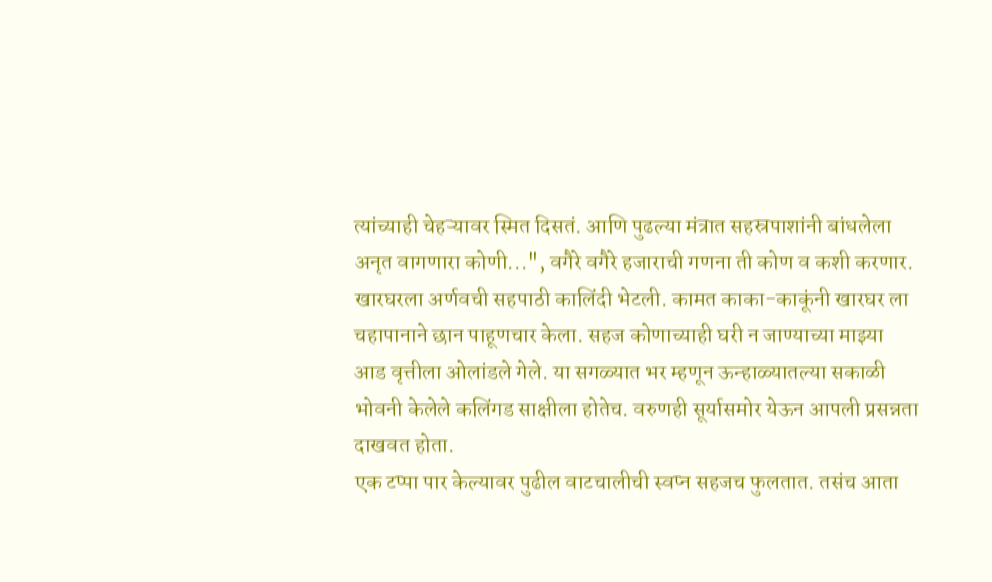त्यांच्याही चेहऱ्यावर स्मित दिसतं. आणि पुढल्या मंत्रात सहस्रपाशांनी बांधलेला अनृत वागणारा कोणी...", वगैरे वगैरे हजाराची गणना ती कोण व कशी करणार.
खारघरला अर्णवची सहपाठी कालिंदी भेटली. कामत काका-काकूंनी खारघर ला चहापानाने छान पाहूणचार केला. सहज कोणाच्याही घरी न जाण्याच्या माझ्या आड वृत्तीला ओलांडले गेले. या सगळ्यात भर म्हणून ऊन्हाळ्यातल्या सकाळी भोवनी केलेले कलिंगड साक्षीला होतेच. वरुणही सूर्यासमोर येऊन आपली प्रसन्नता दाखवत होता.
एक टप्पा पार केल्यावर पुढील वाटचालीची स्वप्न सहजच फुलतात. तसंच आता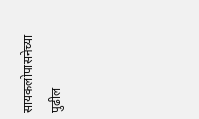सायकलोपासनेच्या पुढील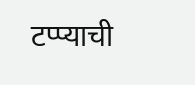टप्प्याची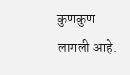कुणकुण लागली आहे.